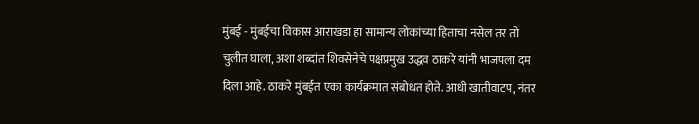मुंबई - मुंबईचा विकास आराखडा हा सामान्य लोकांच्या हिताचा नसेल तर तो चुलीत घाला, अशा शब्दांत शिवसेनेचे पक्षप्रमुख उद्धव ठाकरे यांनी भाजपला दम दिला आहे. ठाकरे मुंबईत एका कार्यक्रमात संबोधत होते. आधी खातीवाटप, नंतर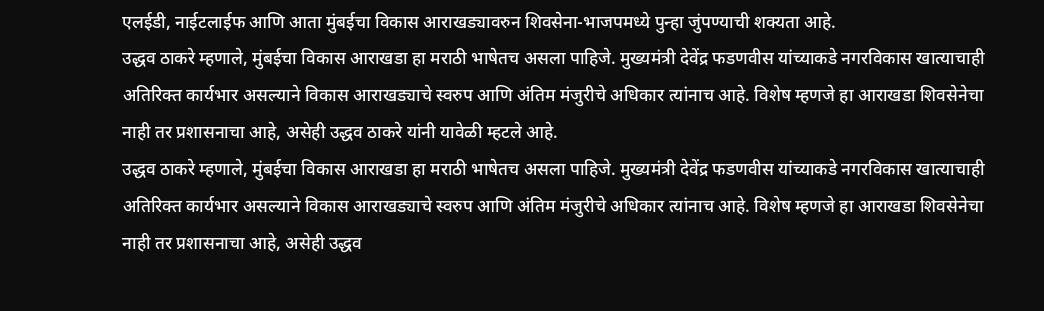एलईडी, नाईटलाईफ आणि आता मुंबईचा विकास आराखड्यावरुन शिवसेना-भाजपमध्ये पुन्हा जुंपण्याची शक्यता आहे.
उद्धव ठाकरे म्हणाले, मुंबईचा विकास आराखडा हा मराठी भाषेतच असला पाहिजे. मुख्यमंत्री देवेंद्र फडणवीस यांच्याकडे नगरविकास खात्याचाही अतिरिक्त कार्यभार असल्याने विकास आराखड्याचे स्वरुप आणि अंतिम मंजुरीचे अधिकार त्यांनाच आहे. विशेष म्हणजे हा आराखडा शिवसेनेचा नाही तर प्रशासनाचा आहे, असेही उद्धव ठाकरे यांनी यावेळी म्हटले आहे.
उद्धव ठाकरे म्हणाले, मुंबईचा विकास आराखडा हा मराठी भाषेतच असला पाहिजे. मुख्यमंत्री देवेंद्र फडणवीस यांच्याकडे नगरविकास खात्याचाही अतिरिक्त कार्यभार असल्याने विकास आराखड्याचे स्वरुप आणि अंतिम मंजुरीचे अधिकार त्यांनाच आहे. विशेष म्हणजे हा आराखडा शिवसेनेचा नाही तर प्रशासनाचा आहे, असेही उद्धव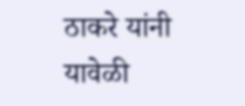ठाकरे यांनी यावेळी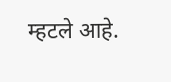म्हटले आहे.